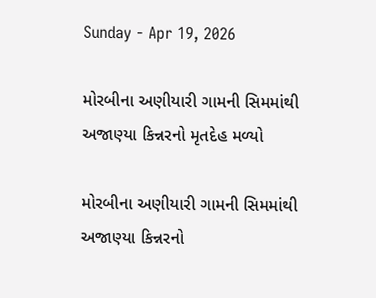Sunday - Apr 19, 2026

મોરબીના અણીયારી ગામની સિમમાંથી અજાણ્યા કિન્નરનો મૃતદેહ મળ્યો

મોરબીના અણીયારી ગામની સિમમાંથી અજાણ્યા કિન્નરનો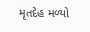મૃતદેહ મળ્યો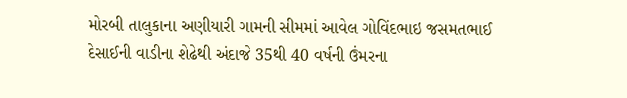મોરબી તાલુકાના અણીયારી ગામની સીમમાં આવેલ ગોવિંદભાઇ જસમતભાઈ દેસાઈની વાડીના શેઢેથી અંદાજે 35થી 40 વર્ષની ઉંમરના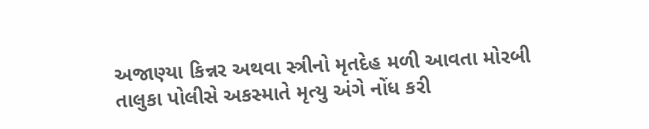અજાણ્યા કિન્નર અથવા સ્ત્રીનો મૃતદેહ મળી આવતા મોરબી તાલુકા પોલીસે અકસ્માતે મૃત્યુ અંગે નોંધ કરી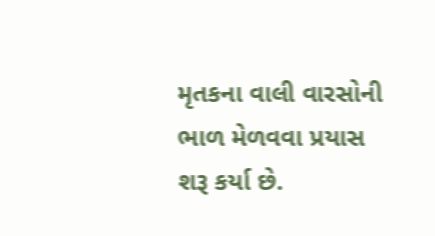મૃતકના વાલી વારસોની ભાળ મેળવવા પ્રયાસ શરૂ કર્યા છે.